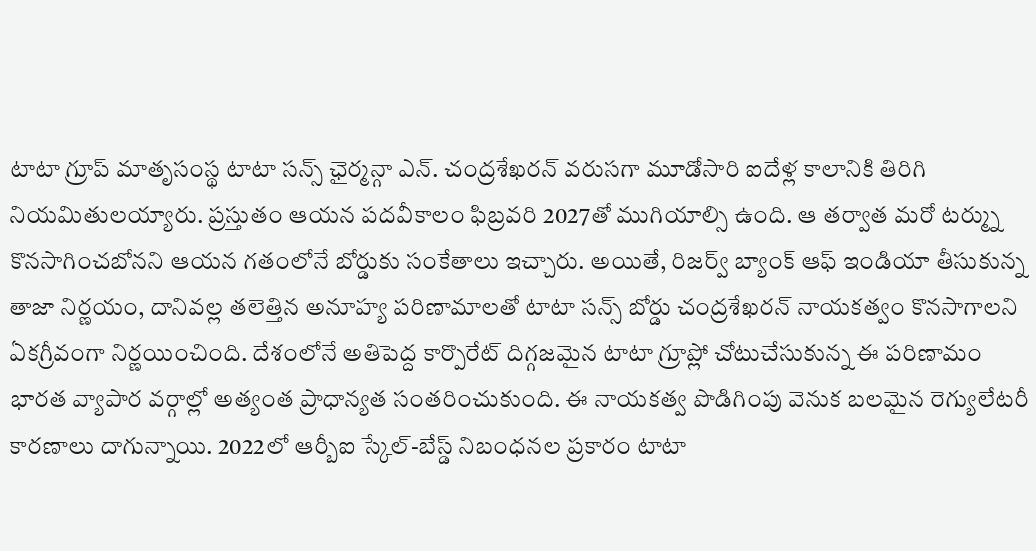టాటా గ్రూప్ మాతృసంస్థ టాటా సన్స్ ఛైర్మన్గా ఎన్. చంద్రశేఖరన్ వరుసగా మూడోసారి ఐదేళ్ల కాలానికి తిరిగి నియమితులయ్యారు. ప్రస్తుతం ఆయన పదవీకాలం ఫిబ్రవరి 2027తో ముగియాల్సి ఉంది. ఆ తర్వాత మరో టర్మ్ను కొనసాగించబోనని ఆయన గతంలోనే బోర్డుకు సంకేతాలు ఇచ్చారు. అయితే, రిజర్వ్ బ్యాంక్ ఆఫ్ ఇండియా తీసుకున్న తాజా నిర్ణయం, దానివల్ల తలెత్తిన అనూహ్య పరిణామాలతో టాటా సన్స్ బోర్డు చంద్రశేఖరన్ నాయకత్వం కొనసాగాలని ఏకగ్రీవంగా నిర్ణయించింది. దేశంలోనే అతిపెద్ద కార్పొరేట్ దిగ్గజమైన టాటా గ్రూప్లో చోటుచేసుకున్న ఈ పరిణామం భారత వ్యాపార వర్గాల్లో అత్యంత ప్రాధాన్యత సంతరించుకుంది. ఈ నాయకత్వ పొడిగింపు వెనుక బలమైన రెగ్యులేటరీ కారణాలు దాగున్నాయి. 2022లో ఆర్బీఐ స్కేల్-బేస్డ్ నిబంధనల ప్రకారం టాటా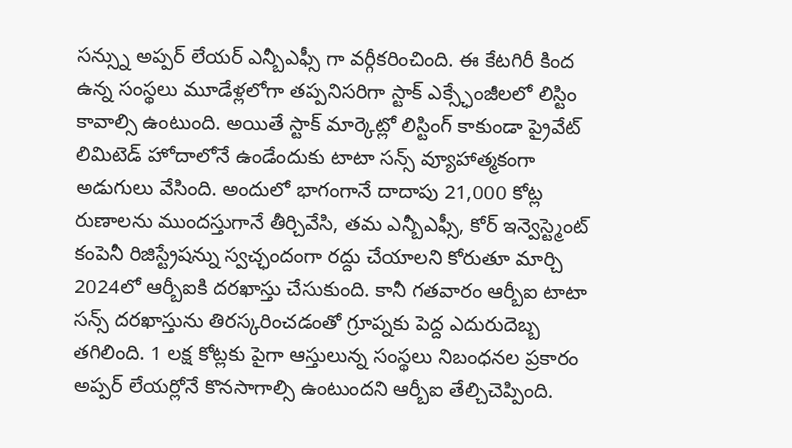సన్స్ను అప్పర్ లేయర్ ఎన్బీఎఫ్సీ గా వర్గీకరించింది. ఈ కేటగిరీ కింద ఉన్న సంస్థలు మూడేళ్లలోగా తప్పనిసరిగా స్టాక్ ఎక్స్ఛేంజీలలో లిస్టిం కావాల్సి ఉంటుంది. అయితే స్టాక్ మార్కెట్లో లిస్టింగ్ కాకుండా ప్రైవేట్ లిమిటెడ్ హోదాలోనే ఉండేందుకు టాటా సన్స్ వ్యూహాత్మకంగా అడుగులు వేసింది. అందులో భాగంగానే దాదాపు 21,000 కోట్ల రుణాలను ముందస్తుగానే తీర్చివేసి, తమ ఎన్బీఎఫ్సీ, కోర్ ఇన్వెస్ట్మెంట్ కంపెనీ రిజిస్ట్రేషన్ను స్వచ్ఛందంగా రద్దు చేయాలని కోరుతూ మార్చి 2024లో ఆర్బీఐకి దరఖాస్తు చేసుకుంది. కానీ గతవారం ఆర్బీఐ టాటా సన్స్ దరఖాస్తును తిరస్కరించడంతో గ్రూప్నకు పెద్ద ఎదురుదెబ్బ తగిలింది. 1 లక్ష కోట్లకు పైగా ఆస్తులున్న సంస్థలు నిబంధనల ప్రకారం అప్పర్ లేయర్లోనే కొనసాగాల్సి ఉంటుందని ఆర్బీఐ తేల్చిచెప్పింది.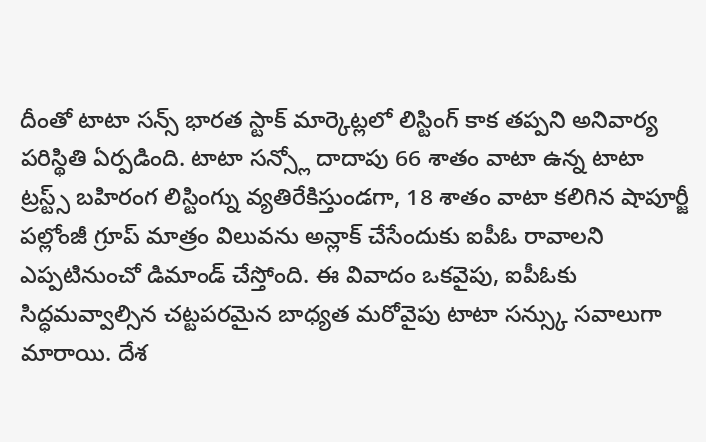దీంతో టాటా సన్స్ భారత స్టాక్ మార్కెట్లలో లిస్టింగ్ కాక తప్పని అనివార్య పరిస్థితి ఏర్పడింది. టాటా సన్స్లో దాదాపు 66 శాతం వాటా ఉన్న టాటా ట్రస్ట్స్ బహిరంగ లిస్టింగ్ను వ్యతిరేకిస్తుండగా, 18 శాతం వాటా కలిగిన షాపూర్జీ పల్లోంజీ గ్రూప్ మాత్రం విలువను అన్లాక్ చేసేందుకు ఐపీఓ రావాలని ఎప్పటినుంచో డిమాండ్ చేస్తోంది. ఈ వివాదం ఒకవైపు, ఐపీఓకు సిద్ధమవ్వాల్సిన చట్టపరమైన బాధ్యత మరోవైపు టాటా సన్స్కు సవాలుగా మారాయి. దేశ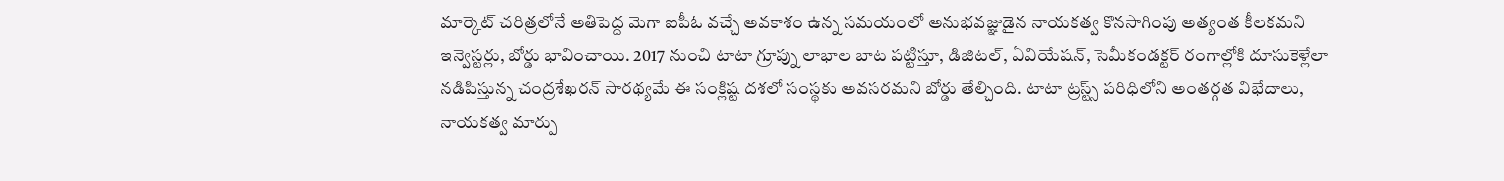మార్కెట్ చరిత్రలోనే అతిపెద్ద మెగా ఐపీఓ వచ్చే అవకాశం ఉన్న సమయంలో అనుభవజ్ఞుడైన నాయకత్వ కొనసాగింపు అత్యంత కీలకమని ఇన్వెస్టర్లు, బోర్డు భావించాయి. 2017 నుంచి టాటా గ్రూప్ను లాభాల బాట పట్టిస్తూ, డిజిటల్, ఏవియేషన్, సెమీకండక్టర్ రంగాల్లోకి దూసుకెళ్లేలా నడిపిస్తున్న చంద్రశేఖరన్ సారథ్యమే ఈ సంక్లిష్ట దశలో సంస్థకు అవసరమని బోర్డు తేల్చింది. టాటా ట్రస్ట్స్ పరిధిలోని అంతర్గత విభేదాలు, నాయకత్వ మార్పు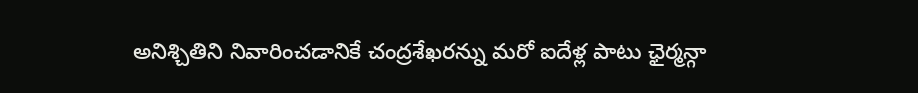అనిశ్చితిని నివారించడానికే చంద్రశేఖరన్ను మరో ఐదేళ్ల పాటు ఛైర్మన్గా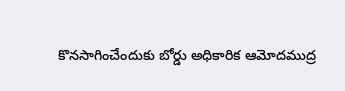కొనసాగించేందుకు బోర్డు అధికారిక ఆమోదముద్ర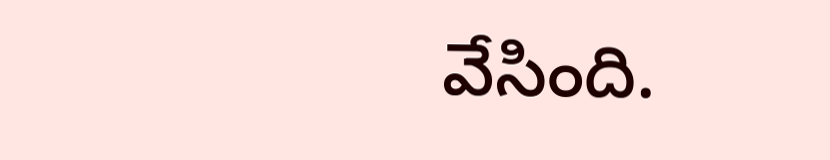వేసింది.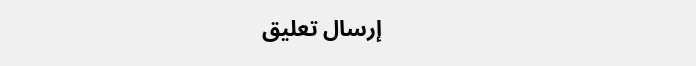إرسال تعليق